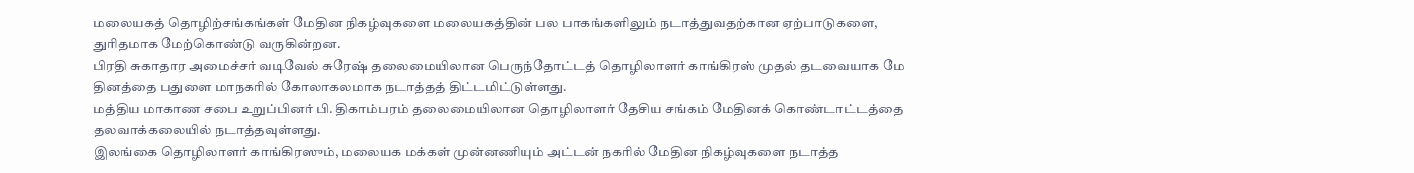மலையகத் தொழிற்சங்கங்கள் மேதின நிகழ்வுகளை மலையகத்தின் பல பாகங்களிலும் நடாத்துவதற்கான ஏற்பாடுகளை, துரிதமாக மேற்கொண்டு வருகின்றன.
பிரதி சுகாதார அமைச்சர் வடிவேல் சுரேஷ் தலைமையிலான பெருந்தோட்டத் தொழிலாளர் காங்கிரஸ் முதல் தடவையாக மே தினத்தை பதுளை மாநகரில் கோலாகலமாக நடாத்தத் திட்டமிட்டுள்ளது.
மத்திய மாகாண சபை உறுப்பினர் பி. திகாம்பரம் தலைமையிலான தொழிலாளர் தேசிய சங்கம் மேதினக் கொண்டாட்டத்தை தலவாக்கலையில் நடாத்தவுள்ளது.
இலங்கை தொழிலாளர் காங்கிரஸும், மலையக மக்கள் முன்னணியும் அட்டன் நகரில் மேதின நிகழ்வுகளை நடாத்த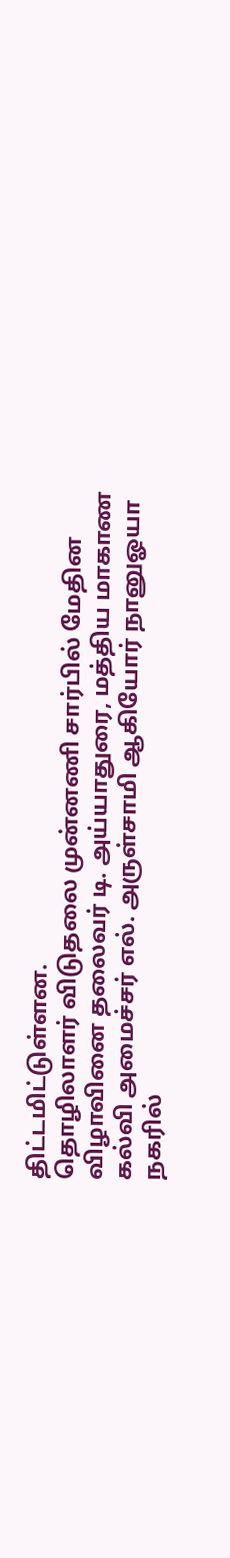திட்டமிட்டுள்ளன.
தொழிலாளர் விடுதலை முன்னணி சார்பில் மேதின விழாவினை தலைவர் டி. அய்யாதுரை, மத்திய மாகாண கல்வி அமைச்சர் எல். அருள்சாமி ஆகியோர் நானுஓயா நகரில்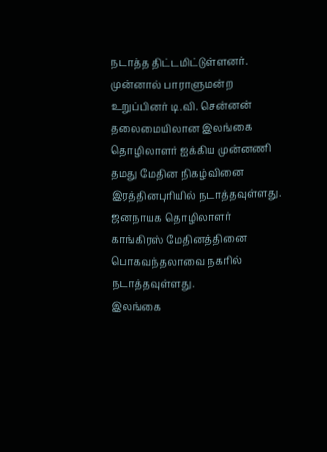நடாத்த திட்டமிட்டுள்ளனர்.
முன்னால் பாராளுமன்ற உறுப்பினர் டி.வி. சென்னன் தலைமையிலான இலங்கை தொழிலாளர் ஐக்கிய முன்னணி தமது மேதின நிகழ்வினை இரத்தினபுரியில் நடாத்தவுள்ளது. ஜனநாயக தொழிலாளர் காங்கிரஸ் மேதினத்தினை பொகவந்தலாவை நகரில் நடாத்தவுள்ளது.
இலங்கை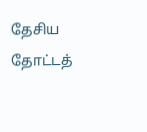தேசிய தோட்டத்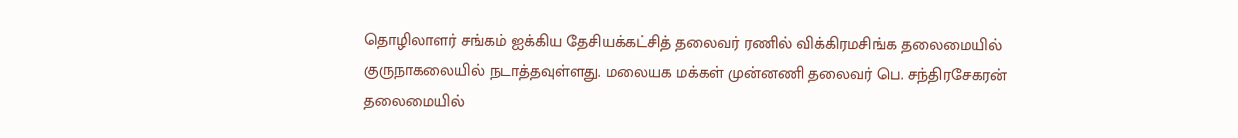தொழிலாளர் சங்கம் ஐக்கிய தேசியக்கட்சித் தலைவர் ரணில் விக்கிரமசிங்க தலைமையில் குருநாகலையில் நடாத்தவுள்ளது. மலையக மக்கள் முன்னணி தலைவர் பெ. சந்திரசேகரன் தலைமையில்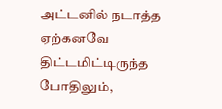அட்டனில் நடாத்த ஏற்கனவே திட்டமிட்டிருந்த போதிலும்,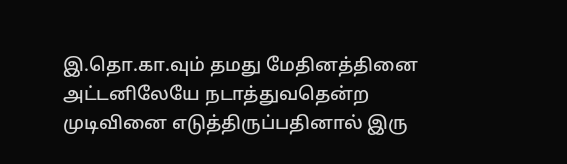இ.தொ.கா.வும் தமது மேதினத்தினை அட்டனிலேயே நடாத்துவதென்ற முடிவினை எடுத்திருப்பதினால் இரு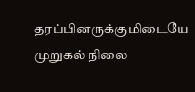தரப்பினருக்குமிடையே முறுகல் நிலை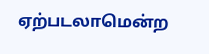ஏற்படலாமென்ற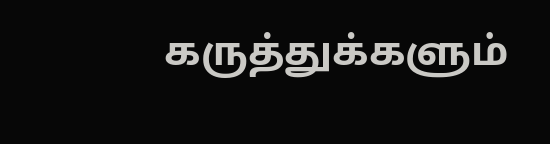கருத்துக்களும்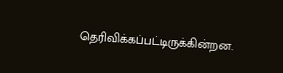தெரிவிக்கப்பட்டிருக்கின்றன.